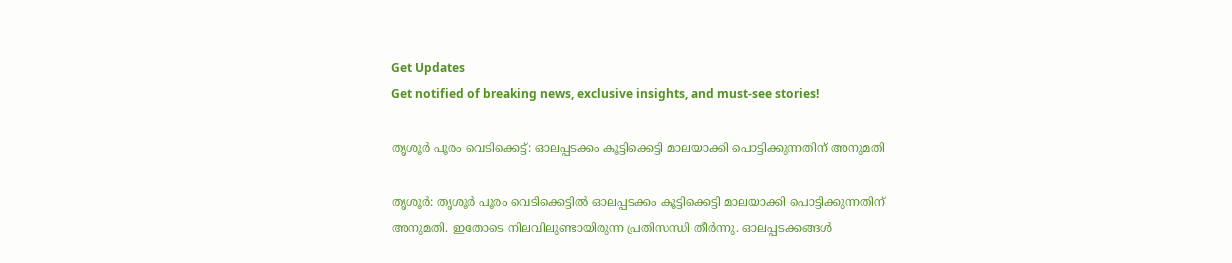Get Updates
Get notified of breaking news, exclusive insights, and must-see stories!

തൃശൂര്‍ പൂരം വെടിക്കെട്ട്: ഓലപ്പടക്കം കൂട്ടിക്കെട്ടി മാലയാക്കി പൊട്ടിക്കുന്നതിന് അനുമതി

തൃശൂര്‍: തൃശൂര്‍ പൂരം വെടിക്കെട്ടില്‍ ഓലപ്പടക്കം കൂട്ടിക്കെട്ടി മാലയാക്കി പൊട്ടിക്കുന്നതിന് അനുമതി. ഇതോടെ നിലവിലുണ്ടായിരുന്ന പ്രതിസന്ധി തീര്‍ന്നു. ഓലപ്പടക്കങ്ങള്‍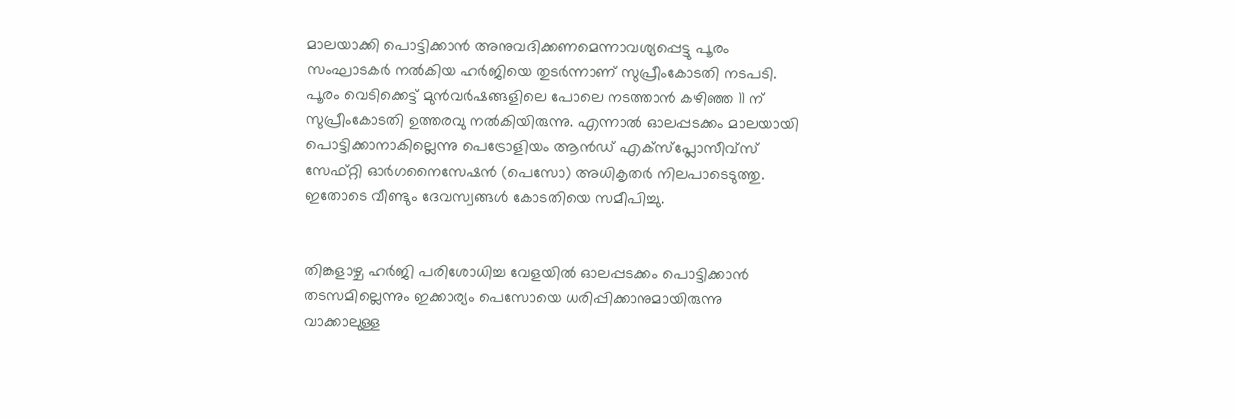മാലയാക്കി പൊട്ടിക്കാന്‍ അനുവദിക്കണമെന്നാവശ്യപ്പെട്ടു പൂരം സംഘാടകര്‍ നല്‍കിയ ഹര്‍ജിയെ തുടര്‍ന്നാണ് സുപ്രീംകോടതി നടപടി. പൂരം വെടിക്കെട്ട് മുന്‍വര്‍ഷങ്ങളിലെ പോലെ നടത്താന്‍ കഴിഞ്ഞ 11 ന് സുപ്രീംകോടതി ഉത്തരവു നല്‍കിയിരുന്നു. എന്നാല്‍ ഓലപ്പടക്കം മാലയായി പൊട്ടിക്കാനാകില്ലെന്നു പെട്രോളിയം ആന്‍ഡ് എക്‌സ്‌പ്ലോസീവ്‌സ് സേഫ്റ്റി ഓര്‍ഗനൈസേഷന്‍ (പെസോ) അധികൃതര്‍ നിലപാടെടുത്തു. ഇതോടെ വീണ്ടും ദേവസ്വങ്ങള്‍ കോടതിയെ സമീപിച്ചു.


തിങ്കളാഴ്ച ഹര്‍ജി പരിശോധിച്ച വേളയില്‍ ഓലപ്പടക്കം പൊട്ടിക്കാന്‍ തടസമില്ലെന്നും ഇക്കാര്യം പെസോയെ ധരിപ്പിക്കാനുമായിരുന്നു വാക്കാലുള്ള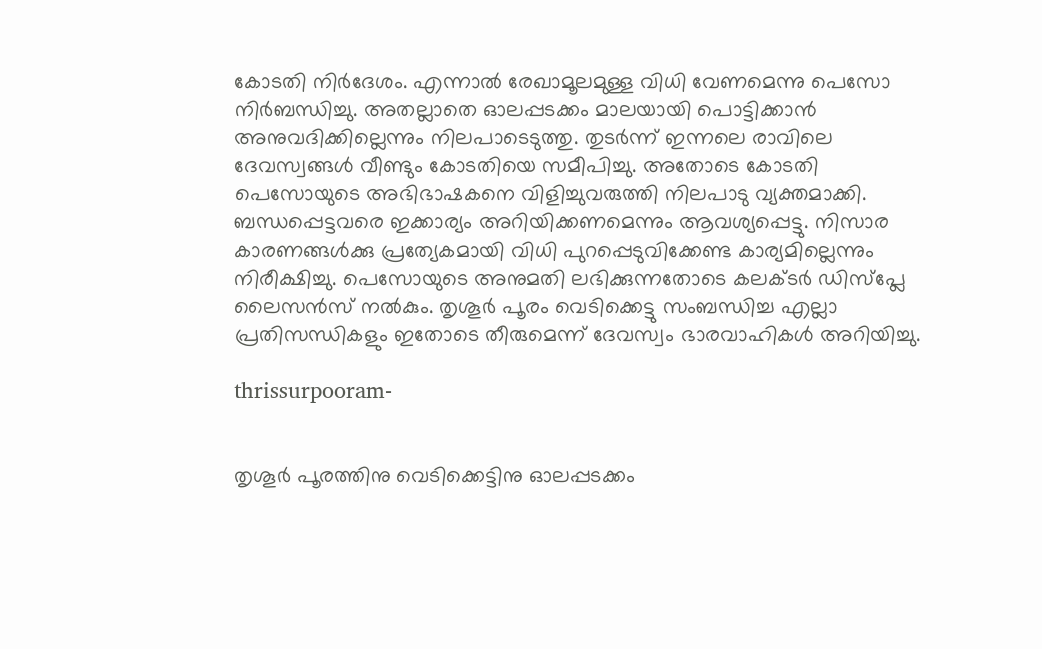കോടതി നിര്‍ദേശം. എന്നാല്‍ രേഖാമൂലമുള്ള വിധി വേണമെന്നു പെസോ നിര്‍ബന്ധിച്ചു. അതല്ലാതെ ഓലപ്പടക്കം മാലയായി പൊട്ടിക്കാന്‍ അനുവദിക്കില്ലെന്നും നിലപാടെടുത്തു. തുടര്‍ന്ന് ഇന്നലെ രാവിലെ ദേവസ്വങ്ങള്‍ വീണ്ടും കോടതിയെ സമീപിച്ചു. അതോടെ കോടതി പെസോയുടെ അഭിഭാഷകനെ വിളിച്ചുവരുത്തി നിലപാടു വ്യക്തമാക്കി. ബന്ധപ്പെട്ടവരെ ഇക്കാര്യം അറിയിക്കണമെന്നും ആവശ്യപ്പെട്ടു. നിസാര കാരണങ്ങള്‍ക്കു പ്രത്യേകമായി വിധി പുറപ്പെടുവിക്കേണ്ട കാര്യമില്ലെന്നും നിരീക്ഷിച്ചു. പെസോയുടെ അനുമതി ലഭിക്കുന്നതോടെ കലക്ടര്‍ ഡിസ്‌പ്ലേ ലൈസന്‍സ് നല്‍കും. തൃശൂര്‍ പൂരം വെടിക്കെട്ടു സംബന്ധിച്ച എല്ലാ പ്രതിസന്ധികളും ഇതോടെ തീരുമെന്ന് ദേവസ്വം ഭാരവാഹികള്‍ അറിയിച്ചു.

thrissurpooram-


തൃശൂര്‍ പൂരത്തിനു വെടിക്കെട്ടിനു ഓലപ്പടക്കം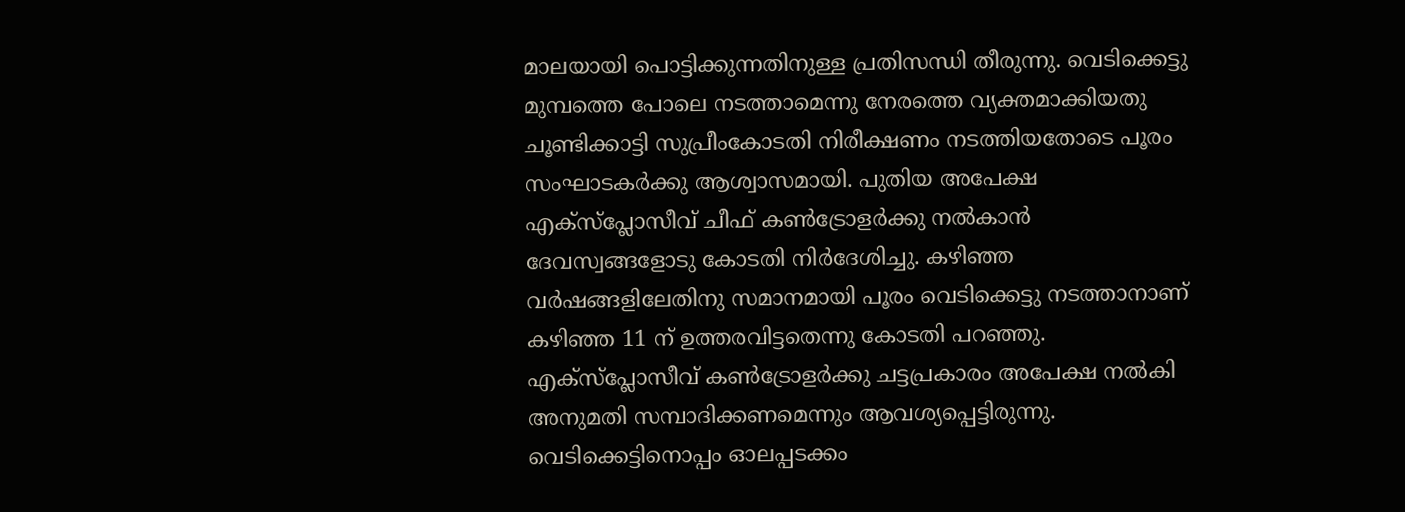മാലയായി പൊട്ടിക്കുന്നതിനുള്ള പ്രതിസന്ധി തീരുന്നു. വെടിക്കെട്ടു മുമ്പത്തെ പോലെ നടത്താമെന്നു നേരത്തെ വ്യക്തമാക്കിയതു ചൂണ്ടിക്കാട്ടി സുപ്രീംകോടതി നിരീക്ഷണം നടത്തിയതോടെ പൂരം സംഘാടകര്‍ക്കു ആശ്വാസമായി. പുതിയ അപേക്ഷ എക്‌സ്‌പ്ലോസീവ് ചീഫ് കണ്‍ട്രോളര്‍ക്കു നല്‍കാന്‍ ദേവസ്വങ്ങളോടു കോടതി നിര്‍ദേശിച്ചു. കഴിഞ്ഞ വര്‍ഷങ്ങളിലേതിനു സമാനമായി പൂരം വെടിക്കെട്ടു നടത്താനാണ് കഴിഞ്ഞ 11 ന് ഉത്തരവിട്ടതെന്നു കോടതി പറഞ്ഞു. എക്‌സ്‌പ്ലോസീവ് കണ്‍ട്രോളര്‍ക്കു ചട്ടപ്രകാരം അപേക്ഷ നല്‍കി അനുമതി സമ്പാദിക്കണമെന്നും ആവശ്യപ്പെട്ടിരുന്നു. വെടിക്കെട്ടിനൊപ്പം ഓലപ്പടക്കം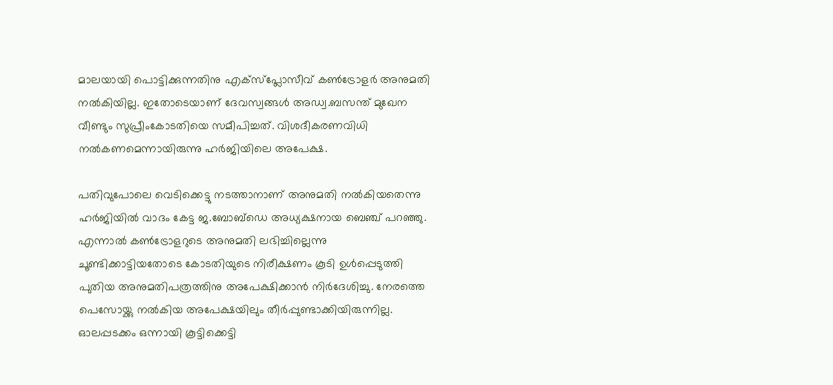മാലയായി പൊട്ടിക്കുന്നതിനു എക്‌സ്‌പ്ലോസീവ് കണ്‍ട്രോളര്‍ അനുമതി നല്‍കിയില്ല. ഇതോടെയാണ് ദേവസ്വങ്ങള്‍ അഡ്വ.ബസന്ത് മുഖേന വീണ്ടും സുപ്രീംകോടതിയെ സമീപിച്ചത്. വിശദീകരണവിധി നല്‍കണമെന്നായിരുന്നു ഹര്‍ജിയിലെ അപേക്ഷ.

പതിവുപോലെ വെടിക്കെട്ടു നടത്താനാണ് അനുമതി നല്‍കിയതെന്നു ഹര്‍ജിയില്‍ വാദം കേട്ട ജ.ബോബ്‌ഡെ അധ്യക്ഷനായ ബെഞ്ച് പറഞ്ഞു. എന്നാല്‍ കണ്‍ട്രോളറുടെ അനുമതി ലഭിച്ചില്ലെന്നു ചൂണ്ടിക്കാട്ടിയതോടെ കോടതിയുടെ നിരീക്ഷണം കൂടി ഉള്‍പ്പെടുത്തി പുതിയ അനുമതിപത്രത്തിനു അപേക്ഷിക്കാന്‍ നിര്‍ദേശിച്ചു. നേരത്തെ പെസോയ്ക്കു നല്‍കിയ അപേക്ഷയിലും തീര്‍പ്പുണ്ടാക്കിയിരുന്നില്ല. ഓലപ്പടക്കം ഒന്നായി കൂട്ടിക്കെട്ടി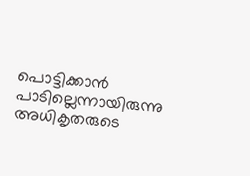പൊട്ടിക്കാന്‍ പാടില്ലെന്നായിരുന്നു അധികൃതരുടെ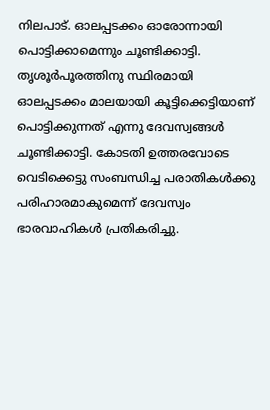നിലപാട്. ഓലപ്പടക്കം ഓരോന്നായി പൊട്ടിക്കാമെന്നും ചൂണ്ടിക്കാട്ടി. തൃശൂര്‍പൂരത്തിനു സ്ഥിരമായി ഓലപ്പടക്കം മാലയായി കൂട്ടിക്കെട്ടിയാണ് പൊട്ടിക്കുന്നത് എന്നു ദേവസ്വങ്ങള്‍ ചൂണ്ടിക്കാട്ടി. കോടതി ഉത്തരവോടെ വെടിക്കെട്ടു സംബന്ധിച്ച പരാതികള്‍ക്കു പരിഹാരമാകുമെന്ന് ദേവസ്വം ഭാരവാഹികള്‍ പ്രതികരിച്ചു.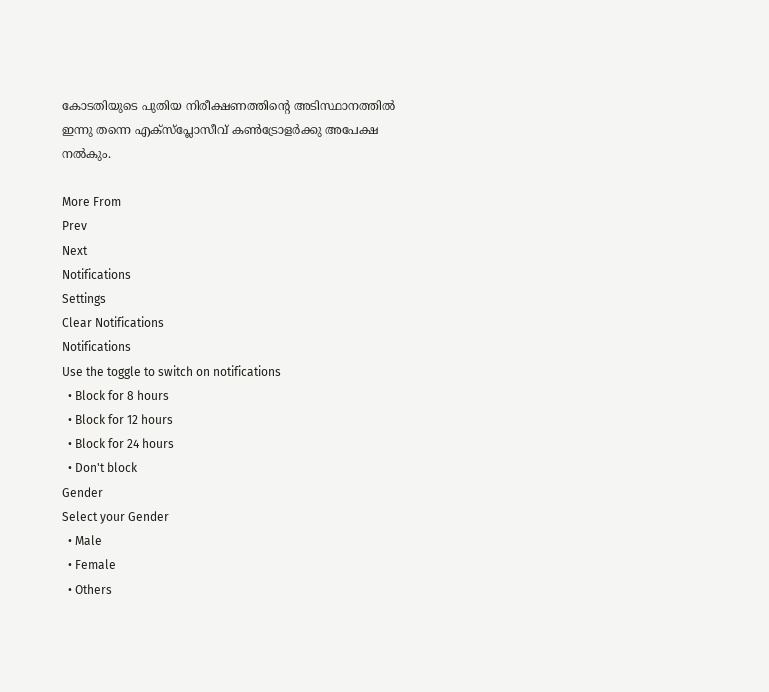കോടതിയുടെ പുതിയ നിരീക്ഷണത്തിന്റെ അടിസ്ഥാനത്തില്‍ ഇന്നു തന്നെ എക്‌സ്‌പ്ലോസീവ് കണ്‍ട്രോളര്‍ക്കു അപേക്ഷ നല്‍കും.

More From
Prev
Next
Notifications
Settings
Clear Notifications
Notifications
Use the toggle to switch on notifications
  • Block for 8 hours
  • Block for 12 hours
  • Block for 24 hours
  • Don't block
Gender
Select your Gender
  • Male
  • Female
  • Others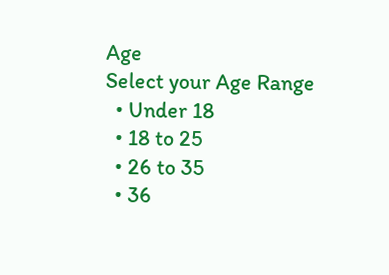Age
Select your Age Range
  • Under 18
  • 18 to 25
  • 26 to 35
  • 36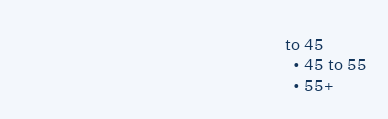to 45
  • 45 to 55
  • 55+